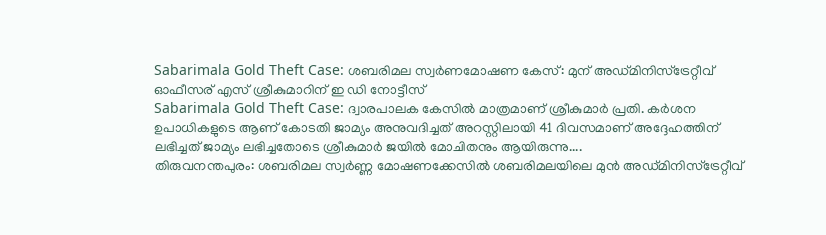Sabarimala Gold Theft Case: ശബരിമല സ്വർണമോഷണ കേസ്: മുന് അഡ്മിനിസ്ട്രേറ്റീവ് ഓഫീസര് എസ് ശ്രീകുമാറിന് ഇ ഡി നോട്ടീസ്
Sabarimala Gold Theft Case: ദ്വാരപാലക കേസിൽ മാത്രമാണ് ശ്രീകുമാർ പ്രതി. കർശന ഉപാധികളുടെ ആണ് കോടതി ജാമ്യം അനുവദിച്ചത് അറസ്റ്റിലായി 41 ദിവസമാണ് അദ്ദേഹത്തിന് ലഭിച്ചത് ജാമ്യം ലഭിച്ചതോടെ ശ്രീകുമാർ ജയിൽ മോചിതനും ആയിരുന്നു....
തിരുവനന്തപുരം: ശബരിമല സ്വർണ്ണ മോഷണക്കേസിൽ ശബരിമലയിലെ മുൻ അഡ്മിനിസ്ട്രേറ്റീവ്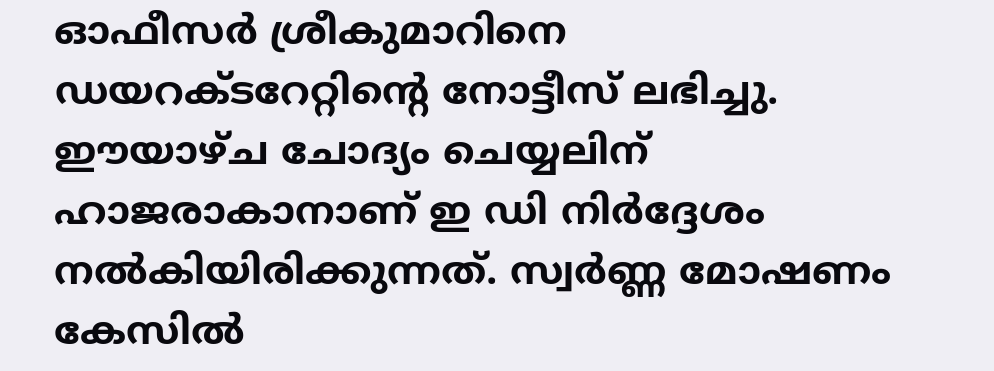ഓഫീസർ ശ്രീകുമാറിനെ ഡയറക്ടറേറ്റിന്റെ നോട്ടീസ് ലഭിച്ചു. ഈയാഴ്ച ചോദ്യം ചെയ്യലിന് ഹാജരാകാനാണ് ഇ ഡി നിർദ്ദേശം നൽകിയിരിക്കുന്നത്. സ്വർണ്ണ മോഷണം കേസിൽ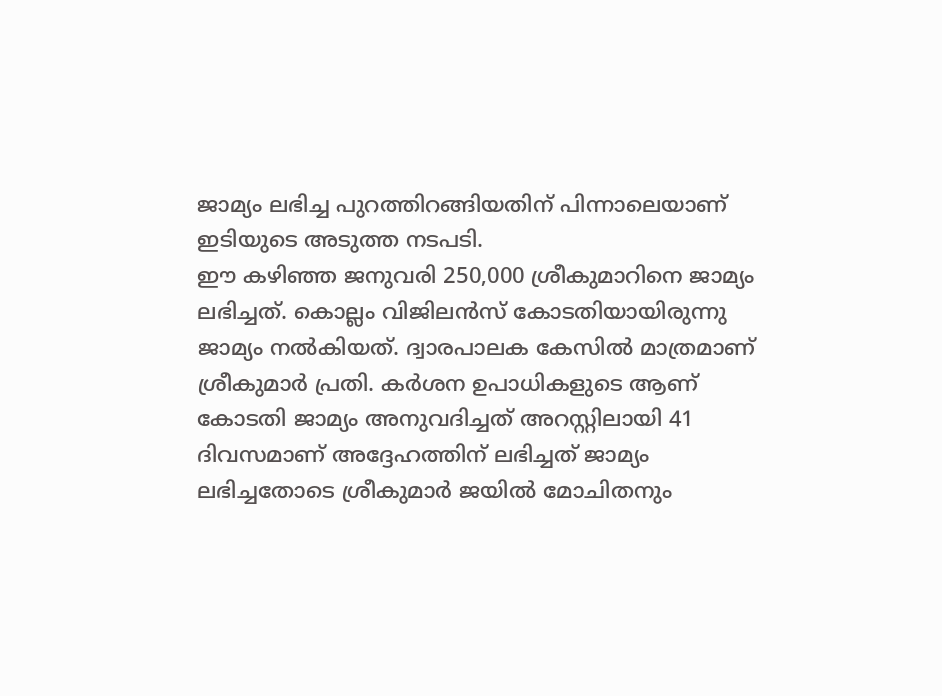ജാമ്യം ലഭിച്ച പുറത്തിറങ്ങിയതിന് പിന്നാലെയാണ് ഇടിയുടെ അടുത്ത നടപടി.
ഈ കഴിഞ്ഞ ജനുവരി 250,000 ശ്രീകുമാറിനെ ജാമ്യം ലഭിച്ചത്. കൊല്ലം വിജിലൻസ് കോടതിയായിരുന്നു ജാമ്യം നൽകിയത്. ദ്വാരപാലക കേസിൽ മാത്രമാണ് ശ്രീകുമാർ പ്രതി. കർശന ഉപാധികളുടെ ആണ് കോടതി ജാമ്യം അനുവദിച്ചത് അറസ്റ്റിലായി 41 ദിവസമാണ് അദ്ദേഹത്തിന് ലഭിച്ചത് ജാമ്യം ലഭിച്ചതോടെ ശ്രീകുമാർ ജയിൽ മോചിതനും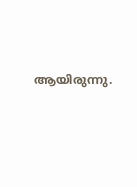ആയിരുന്നു.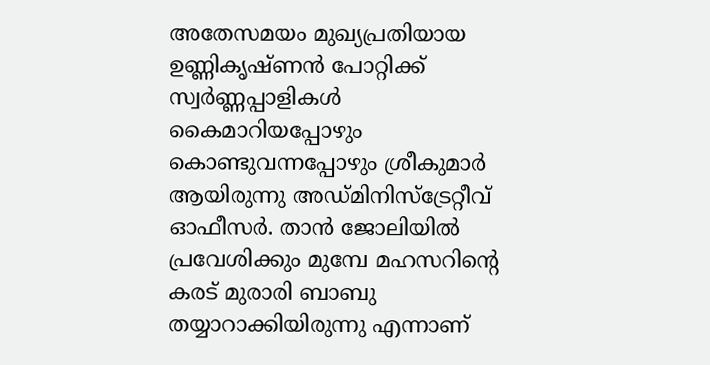അതേസമയം മുഖ്യപ്രതിയായ ഉണ്ണികൃഷ്ണൻ പോറ്റിക്ക് സ്വർണ്ണപ്പാളികൾ കൈമാറിയപ്പോഴും കൊണ്ടുവന്നപ്പോഴും ശ്രീകുമാർ ആയിരുന്നു അഡ്മിനിസ്ട്രേറ്റീവ് ഓഫീസർ. താൻ ജോലിയിൽ പ്രവേശിക്കും മുമ്പേ മഹസറിന്റെ കരട് മുരാരി ബാബു തയ്യാറാക്കിയിരുന്നു എന്നാണ്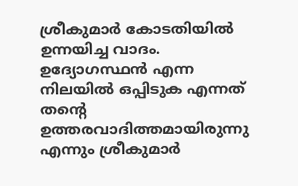ശ്രീകുമാർ കോടതിയിൽ ഉന്നയിച്ച വാദം. ഉദ്യോഗസ്ഥൻ എന്ന നിലയിൽ ഒപ്പിടുക എന്നത് തന്റെ ഉത്തരവാദിത്തമായിരുന്നു എന്നും ശ്രീകുമാർ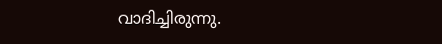വാദിച്ചിരുന്നു.